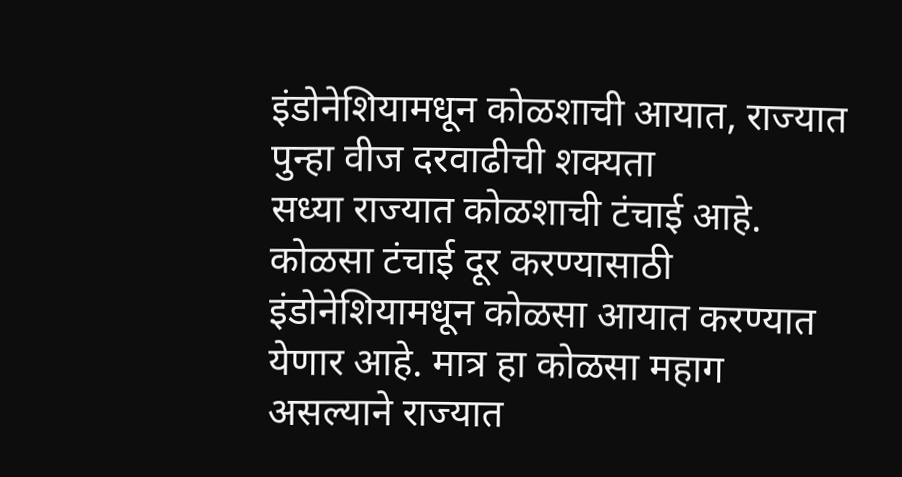इंडोनेशियामधून कोळशाची आयात, राज्यात पुन्हा वीज दरवाढीची शक्यता
सध्या राज्यात कोळशाची टंचाई आहे. कोळसा टंचाई दूर करण्यासाठी इंडोनेशियामधून कोळसा आयात करण्यात येणार आहे. मात्र हा कोळसा महाग असल्याने राज्यात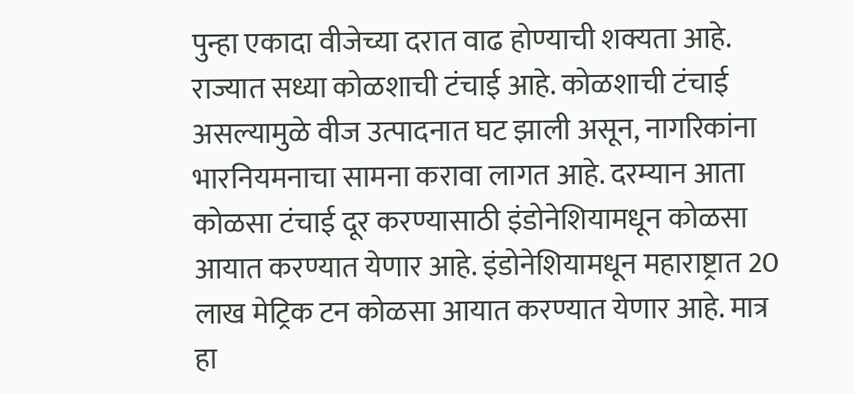पुन्हा एकादा वीजेच्या दरात वाढ होण्याची शक्यता आहे.
राज्यात सध्या कोळशाची टंचाई आहे. कोळशाची टंचाई असल्यामुळे वीज उत्पादनात घट झाली असून, नागरिकांना भारनियमनाचा सामना करावा लागत आहे. दरम्यान आता कोळसा टंचाई दूर करण्यासाठी इंडोनेशियामधून कोळसा आयात करण्यात येणार आहे. इंडोनेशियामधून महाराष्ट्रात 20 लाख मेट्रिक टन कोळसा आयात करण्यात येणार आहे. मात्र हा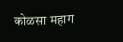कोळसा महाग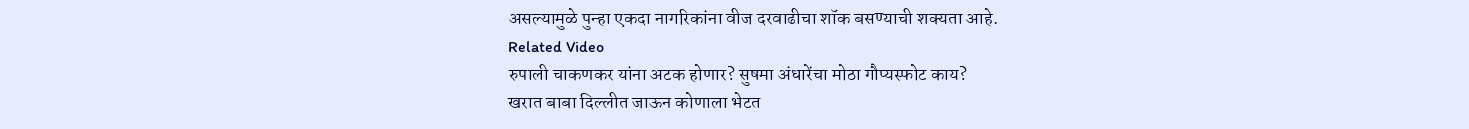असल्यामुळे पुन्हा एकदा नागरिकांना वीज दरवाढीचा शॉक बसण्याची शक्यता आहे.
Related Video
रुपाली चाकणकर यांना अटक होणार? सुषमा अंधारेंचा मोठा गौप्यस्फोट काय?
खरात बाबा दिल्लीत जाऊन कोणाला भेटत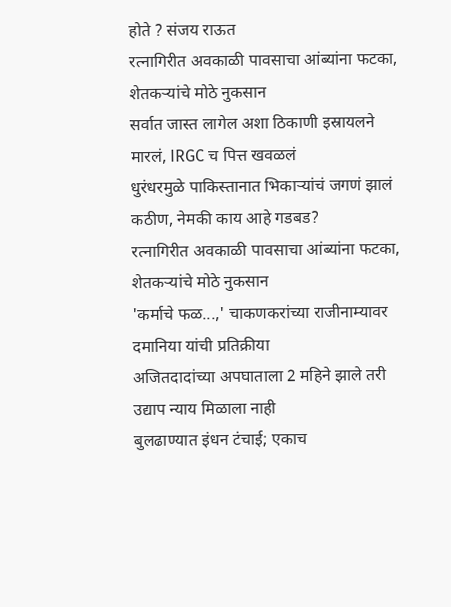होते ? संजय राऊत
रत्नागिरीत अवकाळी पावसाचा आंब्यांना फटका, शेतकऱ्यांचे मोठे नुकसान
सर्वात जास्त लागेल अशा ठिकाणी इस्रायलने मारलं, IRGC च पित्त खवळलं
धुरंधरमुळे पाकिस्तानात भिकाऱ्यांचं जगणं झालं कठीण, नेमकी काय आहे गडबड?
रत्नागिरीत अवकाळी पावसाचा आंब्यांना फटका, शेतकऱ्यांचे मोठे नुकसान
'कर्माचे फळ...,' चाकणकरांच्या राजीनाम्यावर दमानिया यांची प्रतिक्रीया
अजितदादांच्या अपघाताला 2 महिने झाले तरी उद्याप न्याय मिळाला नाही
बुलढाण्यात इंधन टंचाई; एकाच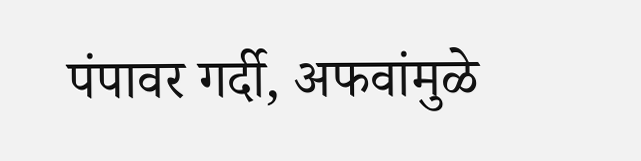पंपावर गर्दी, अफवांमुळे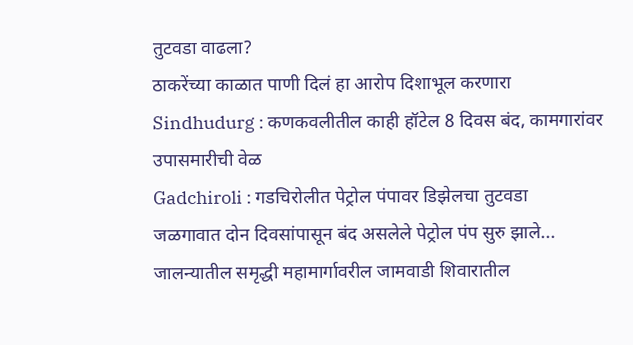तुटवडा वाढला?
ठाकरेंच्या काळात पाणी दिलं हा आरोप दिशाभूल करणारा
Sindhudurg : कणकवलीतील काही हॉटेल 8 दिवस बंद, कामगारांवर उपासमारीची वेळ
Gadchiroli : गडचिरोलीत पेट्रोल पंपावर डिझेलचा तुटवडा
जळगावात दोन दिवसांपासून बंद असलेले पेट्रोल पंप सुरु झाले...
जालन्यातील समृद्धी महामार्गावरील जामवाडी शिवारातील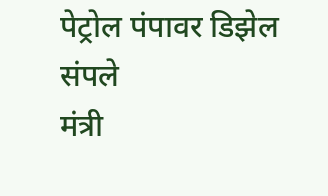पेट्रोल पंपावर डिझेल संपले
मंत्री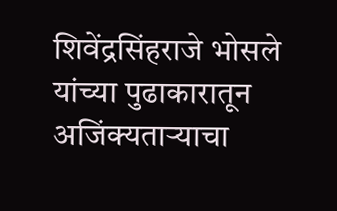शिवेंद्रसिंहराजे भोसले यांच्या पुढाकारातून अजिंक्यताऱ्याचा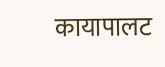कायापालट